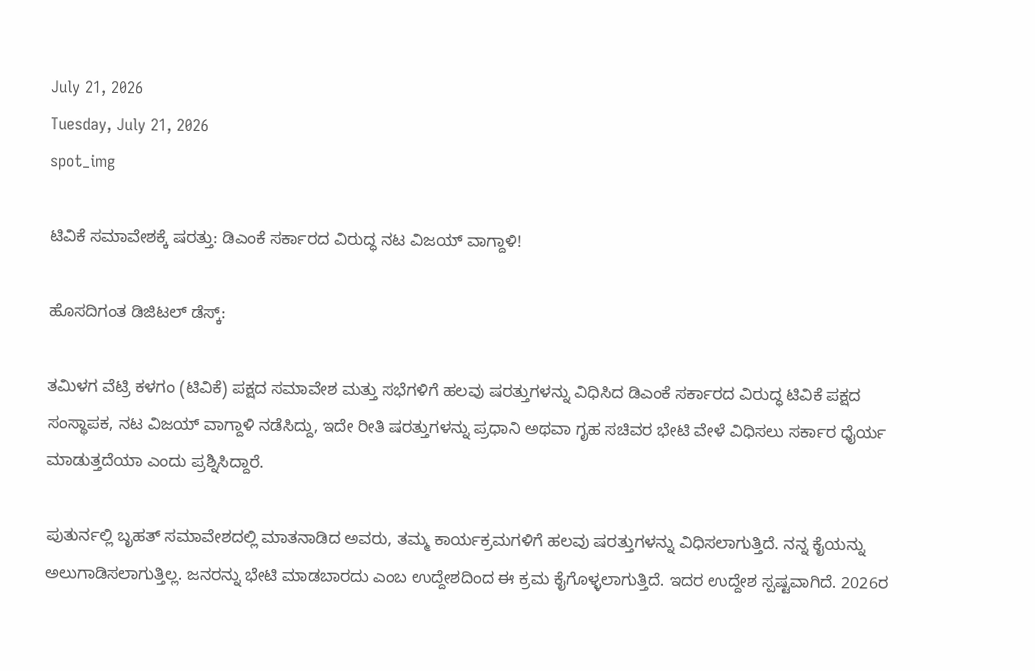July 21, 2026
Tuesday, July 21, 2026
spot_img

ಟಿವಿಕೆ ಸಮಾವೇಶಕ್ಕೆ ಷರತ್ತು: ಡಿಎಂಕೆ ಸರ್ಕಾರದ ವಿರುದ್ಧ ನಟ ವಿಜಯ್ ವಾಗ್ದಾಳಿ!

ಹೊಸದಿಗಂತ ಡಿಜಿಟಲ್ ಡೆಸ್ಕ್:

ತಮಿಳಗ ವೆಟ್ರಿ ಕಳಗಂ (ಟಿವಿಕೆ) ಪಕ್ಷದ ಸಮಾವೇಶ ಮತ್ತು ಸಭೆಗಳಿಗೆ ಹಲವು ಷರತ್ತುಗಳನ್ನು ವಿಧಿಸಿದ ಡಿಎಂಕೆ ಸರ್ಕಾರದ ವಿರುದ್ಧ ಟಿವಿಕೆ ಪಕ್ಷದ ಸಂಸ್ಥಾಪಕ, ನಟ ವಿಜಯ್ ವಾಗ್ದಾಳಿ ನಡೆಸಿದ್ದು, ಇದೇ ರೀತಿ ಷರತ್ತುಗಳನ್ನು ಪ್ರಧಾನಿ ಅಥವಾ ಗೃಹ ಸಚಿವರ ಭೇಟಿ ವೇಳೆ ವಿಧಿಸಲು ಸರ್ಕಾರ ಧೈರ್ಯ ಮಾಡುತ್ತದೆಯಾ ಎಂದು ಪ್ರಶ್ನಿಸಿದ್ದಾರೆ.

ಪುತುರ್ನಲ್ಲಿ ಬೃಹತ್ ಸಮಾವೇಶದಲ್ಲಿ ಮಾತನಾಡಿದ ಅವರು, ತಮ್ಮ ಕಾರ್ಯಕ್ರಮಗಳಿಗೆ ಹಲವು ಷರತ್ತುಗಳನ್ನು ವಿಧಿಸಲಾಗುತ್ತಿದೆ. ನನ್ನ ಕೈಯನ್ನು ಅಲುಗಾಡಿಸಲಾಗುತ್ತಿಲ್ಲ. ಜನರನ್ನು ಭೇಟಿ ಮಾಡಬಾರದು ಎಂಬ ಉದ್ದೇಶದಿಂದ ಈ ಕ್ರಮ ಕೈಗೊಳ್ಳಲಾಗುತ್ತಿದೆ. ಇದರ ಉದ್ದೇಶ ಸ್ಪಷ್ಟವಾಗಿದೆ. 2026ರ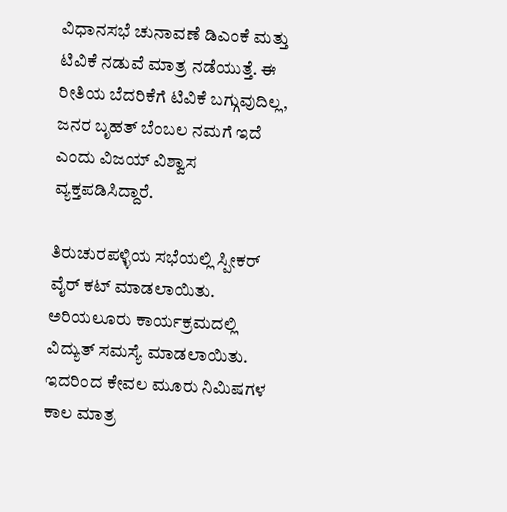ವಿಧಾನಸಭೆ ಚುನಾವಣೆ ಡಿಎಂಕೆ ಮತ್ತು ಟಿವಿಕೆ ನಡುವೆ ಮಾತ್ರ ನಡೆಯುತ್ತೆ. ಈ ರೀತಿಯ ಬೆದರಿಕೆಗೆ ಟಿವಿಕೆ ಬಗ್ಗುವುದಿಲ್ಲ, ಜನರ ಬೃಹತ್ ಬೆಂಬಲ ನಮಗೆ ಇದೆ ಎಂದು ವಿಜಯ್ ವಿಶ್ವಾಸ ವ್ಯಕ್ತಪಡಿಸಿದ್ದಾರೆ.

ತಿರುಚುರಪಳ್ಳಿಯ ಸಭೆಯಲ್ಲಿ ಸ್ಪೀಕರ್ ವೈರ್ ಕಟ್ ಮಾಡಲಾಯಿತು. ಅರಿಯಲೂರು ಕಾರ್ಯಕ್ರಮದಲ್ಲಿ ವಿದ್ಯುತ್ ಸಮಸ್ಯೆ ಮಾಡಲಾಯಿತು. ಇದರಿಂದ ಕೇವಲ ಮೂರು ನಿಮಿಷಗಳ ಕಾಲ ಮಾತ್ರ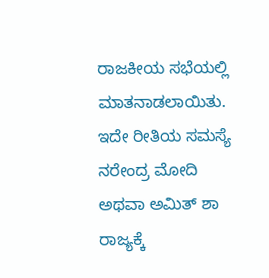ರಾಜಕೀಯ ಸಭೆಯಲ್ಲಿ ಮಾತನಾಡಲಾಯಿತು. ಇದೇ ರೀತಿಯ ಸಮಸ್ಯೆ ನರೇಂದ್ರ ಮೋದಿ ಅಥವಾ ಅಮಿತ್ ಶಾ ರಾಜ್ಯಕ್ಕೆ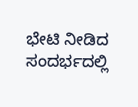ಭೇಟಿ ನೀಡಿದ ಸಂದರ್ಭದಲ್ಲಿ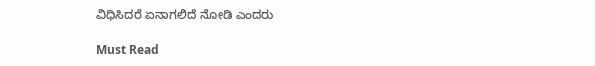ವಿಧಿಸಿದರೆ ಏನಾಗಲಿದೆ ನೋಡಿ ಎಂದರು

Must Read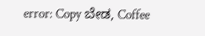error: Copy ಬೇಡ, Coffee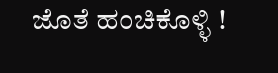ಜೊತೆ ಹಂಚಿಕೊಳ್ಳಿ !